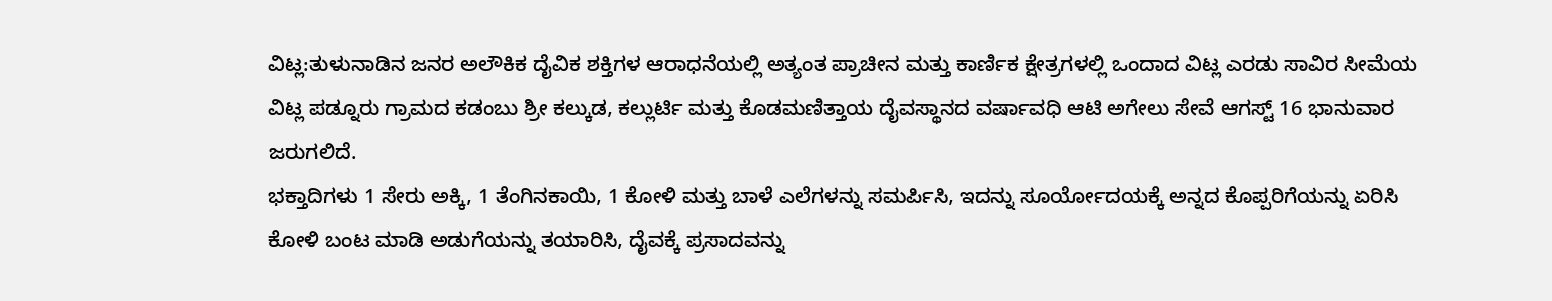ವಿಟ್ಲ:ತುಳುನಾಡಿನ ಜನರ ಅಲೌಕಿಕ ದೈವಿಕ ಶಕ್ತಿಗಳ ಆರಾಧನೆಯಲ್ಲಿ ಅತ್ಯಂತ ಪ್ರಾಚೀನ ಮತ್ತು ಕಾರ್ಣಿಕ ಕ್ಷೇತ್ರಗಳಲ್ಲಿ ಒಂದಾದ ವಿಟ್ಲ ಎರಡು ಸಾವಿರ ಸೀಮೆಯ ವಿಟ್ಲ ಪಡ್ನೂರು ಗ್ರಾಮದ ಕಡಂಬು ಶ್ರೀ ಕಲ್ಕುಡ, ಕಲ್ಲುರ್ಟಿ ಮತ್ತು ಕೊಡಮಣಿತ್ತಾಯ ದೈವಸ್ಥಾನದ ವರ್ಷಾವಧಿ ಆಟಿ ಅಗೇಲು ಸೇವೆ ಆಗಸ್ಟ್ 16 ಭಾನುವಾರ ಜರುಗಲಿದೆ.
ಭಕ್ತಾದಿಗಳು 1 ಸೇರು ಅಕ್ಕಿ, 1 ತೆಂಗಿನಕಾಯಿ, 1 ಕೋಳಿ ಮತ್ತು ಬಾಳೆ ಎಲೆಗಳನ್ನು ಸಮರ್ಪಿಸಿ, ಇದನ್ನು ಸೂರ್ಯೋದಯಕ್ಕೆ ಅನ್ನದ ಕೊಪ್ಪರಿಗೆಯನ್ನು ಏರಿಸಿ ಕೋಳಿ ಬಂಟ ಮಾಡಿ ಅಡುಗೆಯನ್ನು ತಯಾರಿಸಿ, ದೈವಕ್ಕೆ ಪ್ರಸಾದವನ್ನು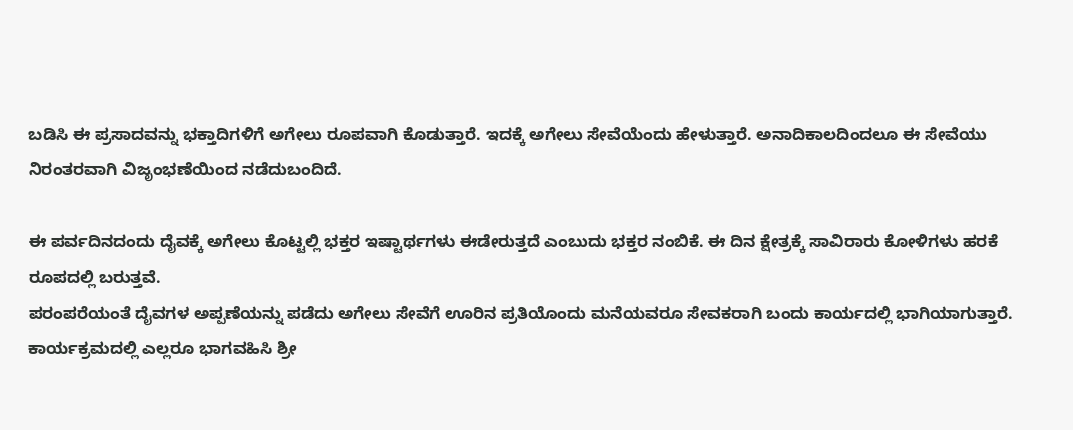ಬಡಿಸಿ ಈ ಪ್ರಸಾದವನ್ನು ಭಕ್ತಾದಿಗಳಿಗೆ ಅಗೇಲು ರೂಪವಾಗಿ ಕೊಡುತ್ತಾರೆ. ಇದಕ್ಕೆ ಅಗೇಲು ಸೇವೆಯೆಂದು ಹೇಳುತ್ತಾರೆ. ಅನಾದಿಕಾಲದಿಂದಲೂ ಈ ಸೇವೆಯು ನಿರಂತರವಾಗಿ ವಿಜೃಂಭಣೆಯಿಂದ ನಡೆದುಬಂದಿದೆ.

ಈ ಪರ್ವದಿನದಂದು ದೈವಕ್ಕೆ ಅಗೇಲು ಕೊಟ್ಟಲ್ಲಿ ಭಕ್ತರ ಇಷ್ಟಾರ್ಥಗಳು ಈಡೇರುತ್ತದೆ ಎಂಬುದು ಭಕ್ತರ ನಂಬಿಕೆ. ಈ ದಿನ ಕ್ಷೇತ್ರಕ್ಕೆ ಸಾವಿರಾರು ಕೋಳಿಗಳು ಹರಕೆ ರೂಪದಲ್ಲಿ ಬರುತ್ತವೆ.
ಪರಂಪರೆಯಂತೆ ದೈವಗಳ ಅಪ್ಪಣೆಯನ್ನು ಪಡೆದು ಅಗೇಲು ಸೇವೆಗೆ ಊರಿನ ಪ್ರತಿಯೊಂದು ಮನೆಯವರೂ ಸೇವಕರಾಗಿ ಬಂದು ಕಾರ್ಯದಲ್ಲಿ ಭಾಗಿಯಾಗುತ್ತಾರೆ.
ಕಾರ್ಯಕ್ರಮದಲ್ಲಿ ಎಲ್ಲರೂ ಭಾಗವಹಿಸಿ ಶ್ರೀ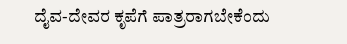ದೈವ-ದೇವರ ಕೃಪೆಗೆ ಪಾತ್ರರಾಗಬೇಕೆಂದು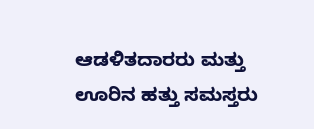ಆಡಳಿತದಾರರು ಮತ್ತು ಊರಿನ ಹತ್ತು ಸಮಸ್ತರು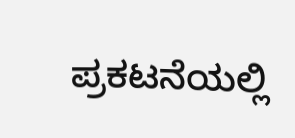ಪ್ರಕಟನೆಯಲ್ಲಿ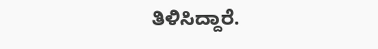ತಿಳಿಸಿದ್ದಾರೆ.